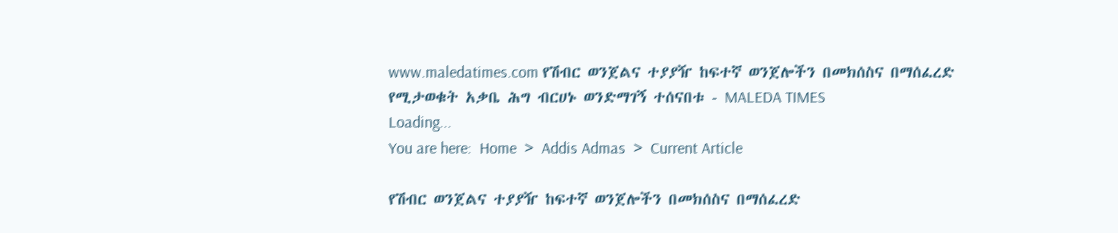www.maledatimes.com የሽብር ወንጀልና ተያያዥ ከፍተኛ ወንጀሎችን በመክሰስና በማሰፈረድ የሚታወቁት አቃቤ ሕግ ብርሀኑ ወንድማገኝ ተሰናበቱ - MALEDA TIMES
Loading...
You are here:  Home  >  Addis Admas  >  Current Article

የሽብር ወንጀልና ተያያዥ ከፍተኛ ወንጀሎችን በመክሰስና በማሰፈረድ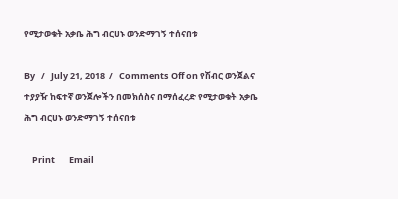የሚታወቁት አቃቤ ሕግ ብርሀኑ ወንድማገኝ ተሰናበቱ

By   /   July 21, 2018  /   Comments Off on የሽብር ወንጀልና ተያያዥ ከፍተኛ ወንጀሎችን በመክሰስና በማሰፈረድ የሚታወቁት አቃቤ ሕግ ብርሀኑ ወንድማገኝ ተሰናበቱ

    Print       Email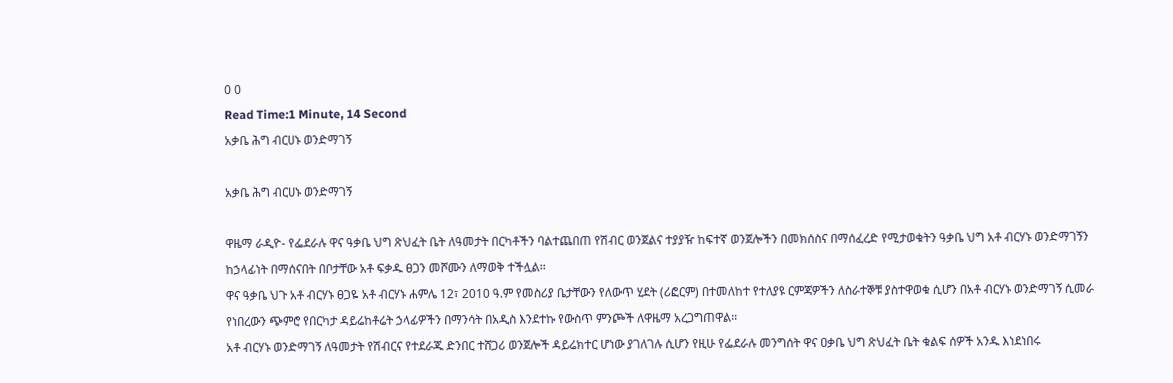0 0
Read Time:1 Minute, 14 Second
አቃቤ ሕግ ብርሀኑ ወንድማገኝ

አቃቤ ሕግ ብርሀኑ ወንድማገኝ

ዋዜማ ራዲዮ- የፌደራሉ ዋና ዓቃቤ ህግ ጽህፈት ቤት ለዓመታት በርካቶችን ባልተጨበጠ የሽብር ወንጀልና ተያያዥ ከፍተኛ ወንጀሎችን በመክሰስና በማሰፈረድ የሚታወቁትን ዓቃቤ ህግ አቶ ብርሃኑ ወንድማገኝን ከኃላፊነት በማሰናበት በቦታቸው አቶ ፍቃዱ ፀጋን መሾሙን ለማወቅ ተችሏል፡፡
ዋና ዓቃቤ ህጉ አቶ ብርሃኑ ፀጋዬ አቶ ብርሃኑ ሐምሌ 12፣ 2010 ዓ.ም የመስሪያ ቤታቸውን የለውጥ ሂደት (ሪፎርም) በተመለከተ የተለያዩ ርምጃዎችን ለስራተኞቹ ያስተዋወቁ ሲሆን በአቶ ብርሃኑ ወንድማገኝ ሲመራ የነበረውን ጭምሮ የበርካታ ዳይሬከቶሬት ኃላፊዎችን በማንሳት በአዲስ እንደተኩ የውስጥ ምንጮች ለዋዜማ አረጋግጠዋል፡፡
አቶ ብርሃኑ ወንድማገኝ ለዓመታት የሽብርና የተደራጁ ድንበር ተሸጋሪ ወንጀሎች ዳይሬክተር ሆነው ያገለገሉ ሲሆን የዚሁ የፌደራሉ መንግሰት ዋና ዐቃቤ ህግ ጽህፈት ቤት ቁልፍ ሰዎች አንዱ እነደነበሩ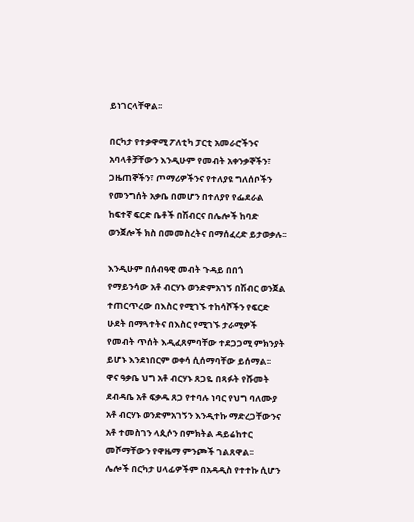ይነገርላቸዋል፡፡

በርካታ የተቃዋሚ ፖለቲካ ፓርቲ አመራሮችንና አባላቶቻቸውን እንዲሁም የመብት አቀንቃኞችን፣ ጋዜጠኞችን፣ ጦማሪዎችንና የተለያዩ ግለሰቦችን የመንግሰት አቃቤ በመሆን በተለያየ የፌደራል ከፍተኛ ፍርድ ቤቶች በሽብርና በሌሎች ከባድ ወንጀሎች ክስ በመመስረትና በማሰፈረድ ይታወቃሉ፡፡

እንዲሁም በሰብዓዊ መብት ጉዳይ በበጎ የማይንሳው አቶ ብርሃኑ ወንድምአገኝ በሽብር ወንጀል ተጠርጥረው በእስር የሚገኙ ተከሳሾችን የፍርድ ሁደት በማጓተትና በእስር የሚገኙ ታራሚዎች የመብት ጥሰት እዲፈጸምባቸው ተደጋጋሚ ምክንያት ይሆኑ እንደነበርም ወቀሳ ሲሰማባቸው ይሰማል፡፡
ዋና ዓቃቤ ህግ አቶ ብርሃኑ ጸጋዬ በጻፉት የሹመት ደብዳቤ አቶ ፍቃዱ ጸጋ የተባሉ ነባር የህግ ባለሙያ አቶ ብርሃኑ ወንድምአገኝን እንዲተኩ ማድረጋቸውንና አቶ ተመስገን ላጲሶን በምክትል ዳይሬከተር መሾማቸውን የዋዜማ ምንጮች ገልጸዋል፡፡
ሌሎች በርካታ ሀላፊዎችም በአዳዲስ የተተኩ ሲሆን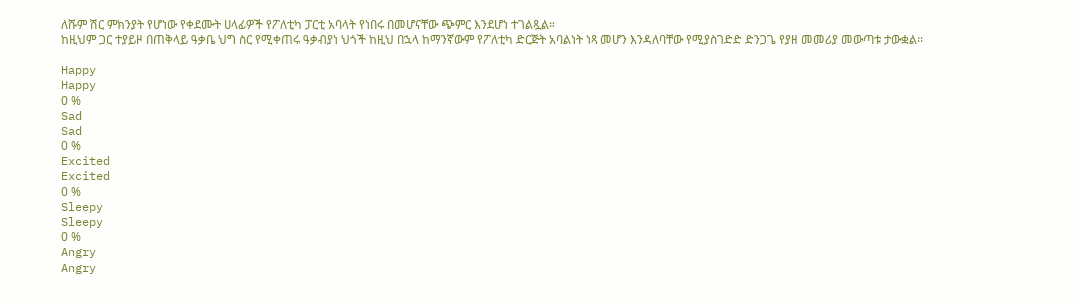ለሹም ሽር ምክንያት የሆነው የቀደሙት ሀላፊዎች የፖለቲካ ፓርቲ አባላት የነበሩ በመሆናቸው ጭምር እንደሆነ ተገልጿል።
ከዚህም ጋር ተያይዞ በጠቅላይ ዓቃቤ ህግ ስር የሚቀጠሩ ዓቃብያነ ህጎች ከዚህ በኋላ ከማንኛውም የፖለቲካ ድርጅት አባልነት ነጻ መሆን እንዳለባቸው የሚያስገድድ ድንጋጌ የያዘ መመሪያ መውጣቱ ታውቋል፡፡

Happy
Happy
0 %
Sad
Sad
0 %
Excited
Excited
0 %
Sleepy
Sleepy
0 %
Angry
Angry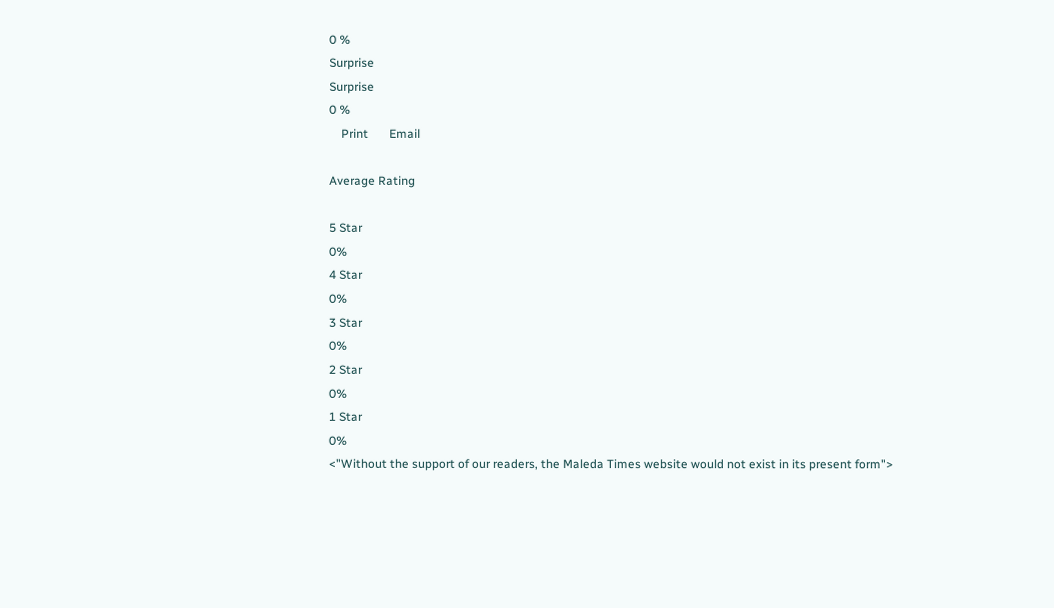0 %
Surprise
Surprise
0 %
    Print       Email

Average Rating

5 Star
0%
4 Star
0%
3 Star
0%
2 Star
0%
1 Star
0%
<"Without the support of our readers, the Maleda Times website would not exist in its present form">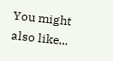You might also like...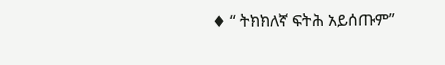♦ “ ትክክለኛ ፍትሕ አይሰጡም”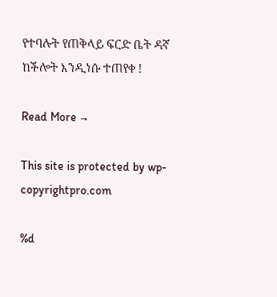የተባሉት የጠቅላይ ፍርድ ቤት ዳኛ ከችሎት እንዲነሱ ተጠየቀ !

Read More →

This site is protected by wp-copyrightpro.com

%d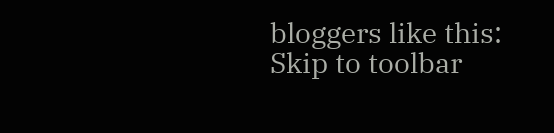bloggers like this:
Skip to toolbar